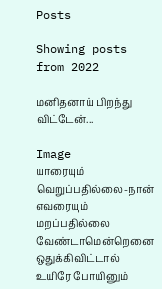Posts

Showing posts from 2022

மனிதனாய் பிறந்து விட்டேன்...

Image
யாரையும் வெறுப்பதில்லை-நான்  எவரையும் மறப்பதில்லை வேண்டாமென்றெனை ஒதுக்கிவிட்டால் உயிரே போயினும்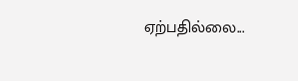ஏற்பதில்லை...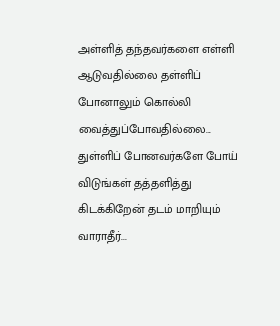அள்ளித் தந்தவர்களை எள்ளி ஆடுவதில்லை தள்ளிப் போனாலும் கொல்லி வைத்துப்போவதில்லை... துள்ளிப் போனவர்களே போய் விடுங்கள் தத்தளித்து கிடக்கிறேன் தடம் மாறியும் வாராதீர்...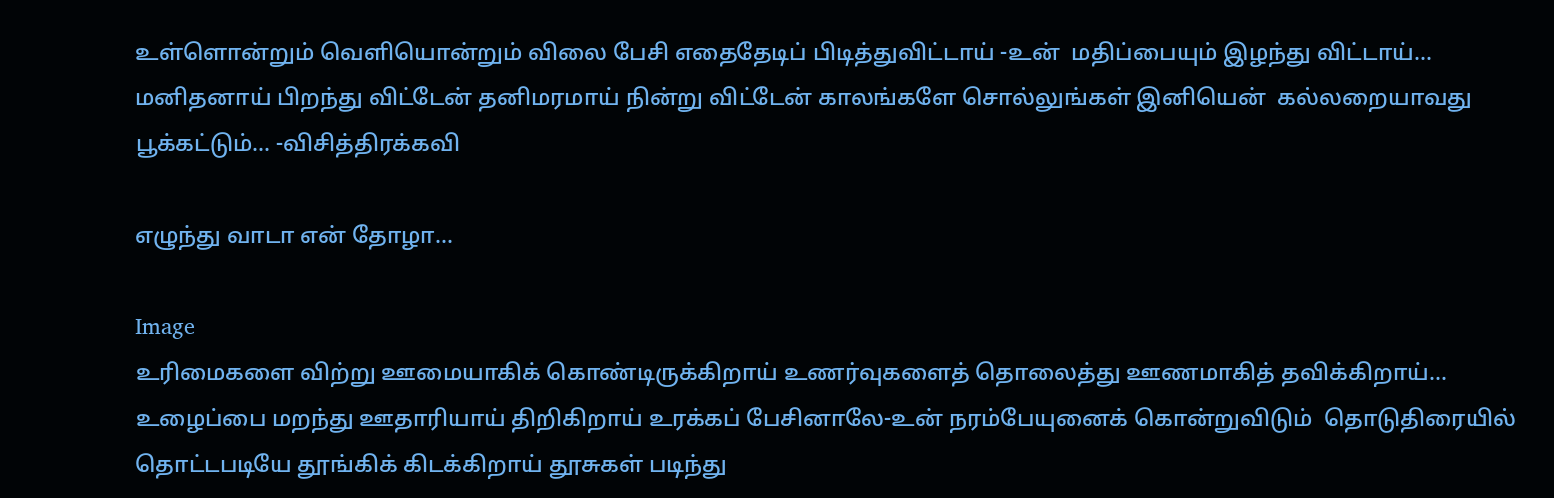உள்ளொன்றும் வெளியொன்றும் விலை பேசி எதைதேடிப் பிடித்துவிட்டாய் -உன்  மதிப்பையும் இழந்து விட்டாய்... மனிதனாய் பிறந்து விட்டேன் தனிமரமாய் நின்று விட்டேன் காலங்களே சொல்லுங்கள் இனியென்  கல்லறையாவது பூக்கட்டும்... -விசித்திரக்கவி

எழுந்து வாடா என் தோழா...

Image
உரிமைகளை விற்று ஊமையாகிக் கொண்டிருக்கிறாய் உணர்வுகளைத் தொலைத்து ஊணமாகித் தவிக்கிறாய்... உழைப்பை மறந்து ஊதாரியாய் திறிகிறாய் உரக்கப் பேசினாலே-உன் நரம்பேயுனைக் கொன்றுவிடும்  தொடுதிரையில் தொட்டபடியே தூங்கிக் கிடக்கிறாய் தூசுகள் படிந்து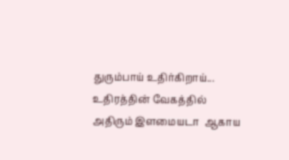துரும்பாய் உதிர்கிறாய்... உதிரத்தின் வேகத்தில் அதிரும் இளமையடா  ஆகாய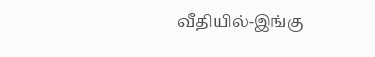வீதியில்-இங்கு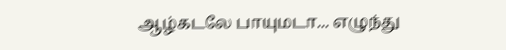ஆழ்கடலே பாயுமடா... எழுந்து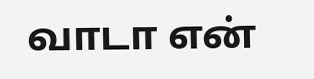வாடா என்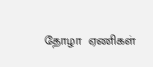தோழா  ஏணிகள்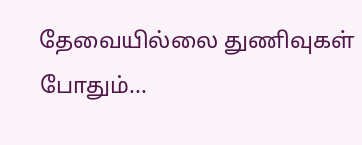தேவையில்லை துணிவுகள் போதும்...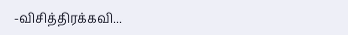-விசித்திரக்கவி...